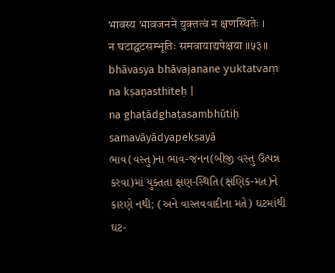भावस्य भावजनने युक्तत्वं न क्षणस्थितेः ।
न घटाद्घटसम्भूतिः समवायाद्यपेक्षया ॥५३॥
bhāvasya bhāvajanane yuktatvaṃ na kṣaṇasthiteḥ |
na ghaṭādghaṭasambhūtiḥ samavāyādyapekṣayā
ભાવ(વસ્તુ)ના ભાવ-જનન(બીજી વસ્તુ ઉત્પન્ન કરવા)માં યુક્તતા ક્ષણ-સ્થિતિ(ક્ષણિક-મત)ને કારણે નથી; (અને વાસ્તવવાદીના મતે) ઘટમાંથી ઘટ-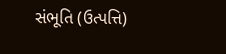સંભૂતિ (ઉત્પત્તિ)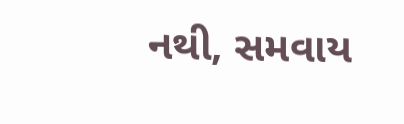નથી, સમવાય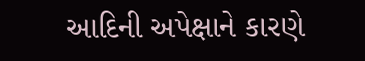આદિની અપેક્ષાને કારણે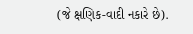(જે ક્ષણિક-વાદી નકારે છે).